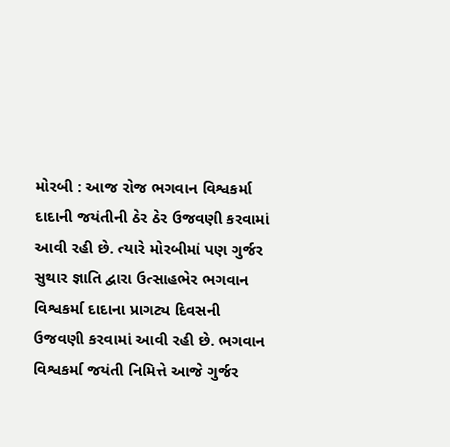મોરબી : આજ રોજ ભગવાન વિશ્વકર્મા દાદાની જયંતીની ઠેર ઠેર ઉજવણી કરવામાં આવી રહી છે. ત્યારે મોરબીમાં પણ ગુર્જર સુથાર જ્ઞાતિ દ્વારા ઉત્સાહભેર ભગવાન વિશ્વકર્મા દાદાના પ્રાગટ્ય દિવસની ઉજવણી કરવામાં આવી રહી છે. ભગવાન વિશ્વકર્મા જયંતી નિમિત્તે આજે ગુર્જર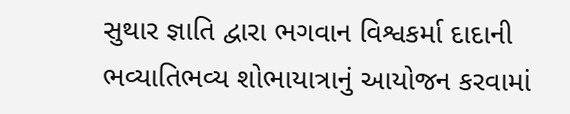સુથાર જ્ઞાતિ દ્વારા ભગવાન વિશ્વકર્મા દાદાની ભવ્યાતિભવ્ય શોભાયાત્રાનું આયોજન કરવામાં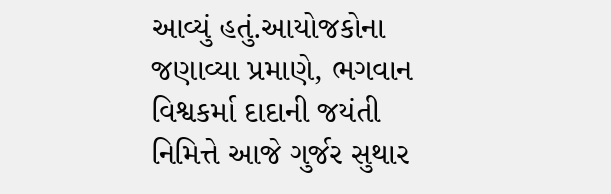આવ્યું હતું.આયોજકોના જણાવ્યા પ્રમાણે, ભગવાન વિશ્વકર્મા દાદાની જયંતી નિમિત્તે આજે ગુર્જર સુથાર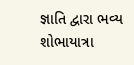જ્ઞાતિ દ્વારા ભવ્ય શોભાયાત્રા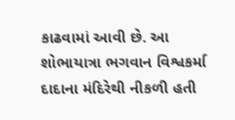કાઢવામાં આવી છે. આ શોભાયાત્રા ભગવાન વિશ્વકર્મા દાદાના મંદિરેથી નીકળી હતી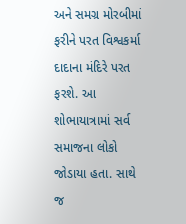અને સમગ્ર મોરબીમાં ફરીને પરત વિશ્વકર્મા દાદાના મંદિરે પરત ફરશે. આ શોભાયાત્રામાં સર્વ સમાજના લોકો જોડાયા હતા. સાથે જ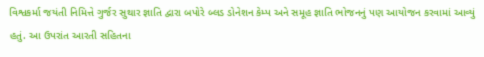વિશ્વકર્મા જયંતી નિમિત્તે ગુર્જર સુથાર જ્ઞાતિ દ્વારા બપોરે બ્લડ ડોનેશન કેમ્પ અને સમૂહ જ્ઞાતિ ભોજનનું પણ આયોજન કરવામાં આવ્યું હતું. આ ઉપરાંત આરતી સહિતના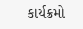કાર્યક્રમો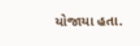યોજાયા હતા.